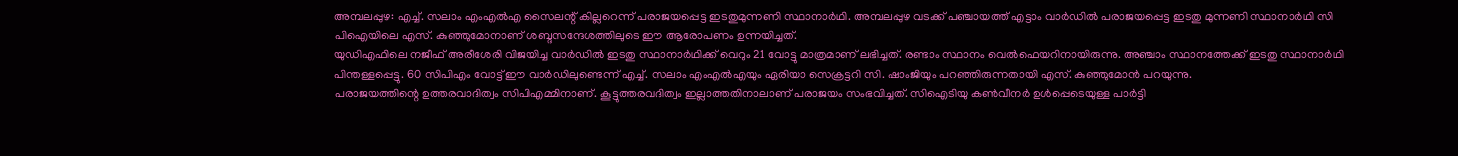അമ്പലപ്പുഴ: എച്ച്. സലാം എംഎൽഎ സൈലന്റ് കില്ലറെന്ന് പരാജയപ്പെട്ട ഇടതുമുന്നണി സ്ഥാനാർഥി. അമ്പലപ്പുഴ വടക്ക് പഞ്ചായത്ത് എട്ടാം വാർഡിൽ പരാജയപ്പെട്ട ഇടതു മുന്നണി സ്ഥാനാർഥി സി പിഐയിലെ എസ്. കുഞ്ഞുമോനാണ് ശബ്ദസന്ദേശത്തിലുടെ ഈ ആരോപണം ഉന്നയിച്ചത്.
യുഡിഎഫിലെ നജീഫ് അരീശേരി വിജയിച്ച വാർഡിൽ ഇടതു സ്ഥാനാർഥിക്ക് വെറും 21 വോട്ടു മാത്രമാണ് ലഭിച്ചത്. രണ്ടാം സ്ഥാനം വെൽഫെയറിനായിരുന്നു. അഞ്ചാം സ്ഥാനത്തേക്ക് ഇടതു സ്ഥാനാർഥി പിന്തള്ളപ്പെട്ടു. 60 സിപിഎം വോട്ട് ഈ വാർഡിലുണ്ടെന്ന് എച്ച്. സലാം എംഎൽഎയും ഏരിയാ സെക്രട്ടറി സി. ഷാംജിയും പറഞ്ഞിരുന്നതായി എസ്. കുഞ്ഞുമോൻ പറയുന്നു.
പരാജയത്തിന്റെ ഉത്തരവാദിത്വം സിപിഎമ്മിനാണ്. കൂട്ടുത്തരവദിത്വം ഇല്ലാത്തതിനാലാണ് പരാജയം സംഭവിച്ചത്. സിഐടിയു കൺവീനർ ഉൾപ്പെടെയുള്ള പാർട്ടി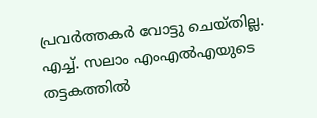പ്രവർത്തകർ വോട്ടു ചെയ്തില്ല. എച്ച്. സലാം എംഎൽഎയുടെ തട്ടകത്തിൽ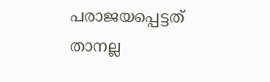പരാജയപ്പെട്ടത് താനല്ല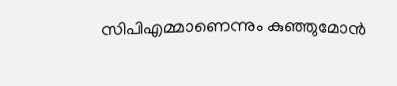സിപിഎമ്മാണെന്നും കുഞ്ഞുമോൻ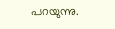പറയുന്നു.